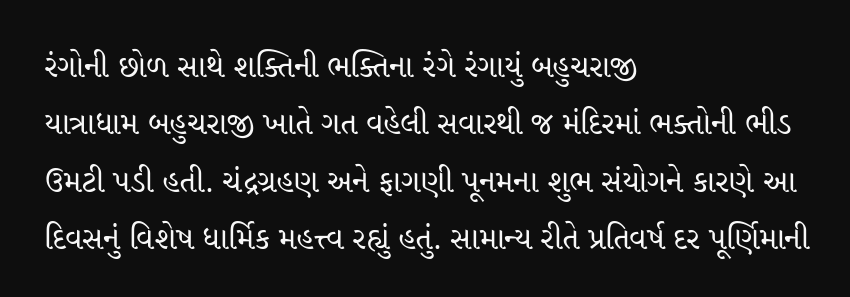રંગોની છોળ સાથે શક્તિની ભક્તિના રંગે રંગાયું બહુચરાજી
યાત્રાધામ બહુચરાજી ખાતે ગત વહેલી સવારથી જ મંદિરમાં ભક્તોની ભીડ ઉમટી પડી હતી. ચંદ્રગ્રહણ અને ફાગણી પૂનમના શુભ સંયોગને કારણે આ દિવસનું વિશેષ ધાર્મિક મહત્ત્વ રહ્યું હતું. સામાન્ય રીતે પ્રતિવર્ષ દર પૂર્ણિમાની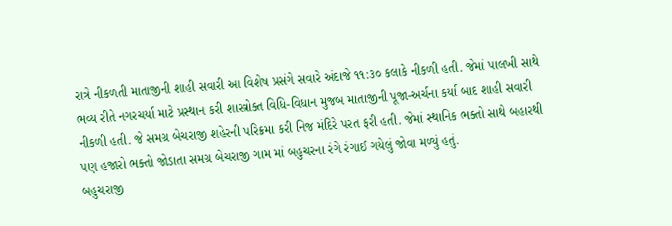રાત્રે નીકળતી માતાજીની શાહી સવારી આ વિશેષ પ્રસંગે સવારે અંદાજે ૧૧:૩૦ કલાકે નીકળી હતી. જેમાં પાલખી સાથે ભવ્ય રીતે નગરચર્યા માટે પ્રસ્થાન કરી શાસ્ત્રોક્ત વિધિ-વિધાન મુજબ માતાજીની પૂજા-અર્ચના કર્યા બાદ શાહી સવારી નીકળી હતી. જે સમગ્ર બેચરાજી શહેરની પરિક્રમા કરી નિજ મંદિરે પરત ફરી હતી. જેમાં સ્થાનિક ભક્તો સાથે બહારથી પણ હજારો ભક્તો જોડાતા સમગ્ર બેચરાજી ગામ માં બહુચરના રંગે રંગાઈ ગયેલું જોવા મળ્યું હતું.
બહુચરાજી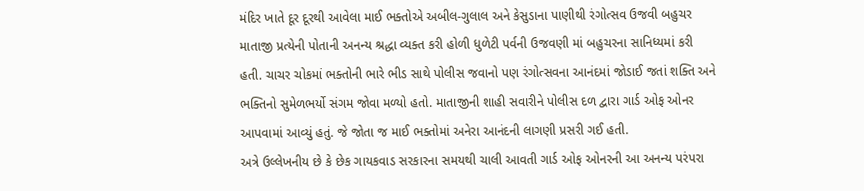મંદિર ખાતે દૂર દૂરથી આવેલા માઈ ભક્તોએ અબીલ-ગુલાલ અને કેસુડાના પાણીથી રંગોત્સવ ઉજવી બહુચર માતાજી પ્રત્યેની પોતાની અનન્ય શ્રદ્ધા વ્યક્ત કરી હોળી ધુળેટી પર્વની ઉજવણી માં બહુચરના સાનિધ્યમાં કરી હતી. ચાચર ચોકમાં ભક્તોની ભારે ભીડ સાથે પોલીસ જવાનો પણ રંગોત્સવના આનંદમાં જોડાઈ જતાં શક્તિ અને ભક્તિનો સુમેળભર્યો સંગમ જોવા મળ્યો હતો. માતાજીની શાહી સવારીને પોલીસ દળ દ્વારા ગાર્ડ ઓફ ઓનર આપવામાં આવ્યું હતું. જે જોતા જ માઈ ભક્તોમાં અનેરા આનંદની લાગણી પ્રસરી ગઈ હતી.
અત્રે ઉલ્લેખનીય છે કે છેક ગાયકવાડ સરકારના સમયથી ચાલી આવતી ગાર્ડ ઓફ ઓનરની આ અનન્ય પરંપરા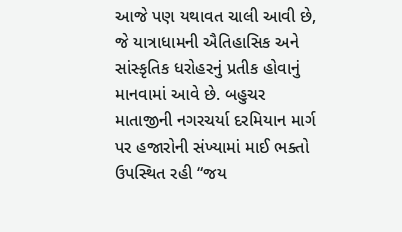આજે પણ યથાવત ચાલી આવી છે, જે યાત્રાધામની ઐતિહાસિક અને સાંસ્કૃતિક ધરોહરનું પ્રતીક હોવાનું માનવામાં આવે છે. બહુચર માતાજીની નગરચર્યા દરમિયાન માર્ગ પર હજારોની સંખ્યામાં માઈ ભક્તો ઉપસ્થિત રહી “જય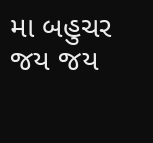મા બહુચર જય જય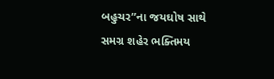બહુચર”ના જયઘોષ સાથે સમગ્ર શહેર ભક્તિમય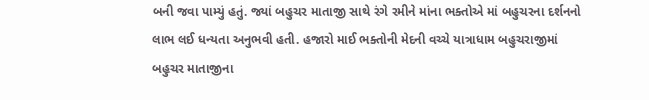બની જવા પામ્યું હતું. જ્યાં બહુચર માતાજી સાથે રંગે રમીને માંના ભક્તોએ માં બહુચરના દર્શનનો લાભ લઈ ધન્યતા અનુભવી હતી. હજારો માઈ ભક્તોની મેદની વચ્ચે યાત્રાધામ બહુચરાજીમાં બહુચર માતાજીના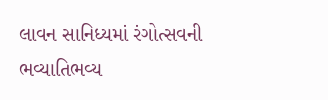લાવન સાનિધ્યમાં રંગોત્સવની ભવ્યાતિભવ્ય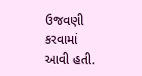ઉજવણી કરવામાં આવી હતી.